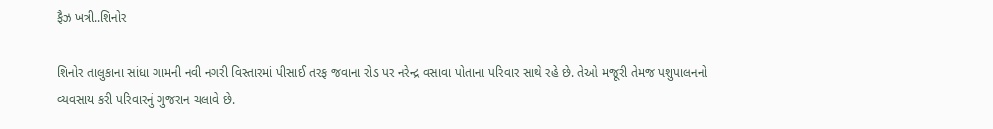ફૈઝ ખત્રી..શિનોર

શિનોર તાલુકાના સાંધા ગામની નવી નગરી વિસ્તારમાં પીસાઈ તરફ જવાના રોડ પર નરેન્દ્ર વસાવા પોતાના પરિવાર સાથે રહે છે. તેઓ મજૂરી તેમજ પશુપાલનનો વ્યવસાય કરી પરિવારનું ગુજરાન ચલાવે છે.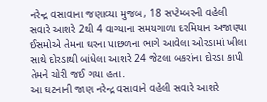નરેન્દ્ર વસાવાના જણાવ્યા મુજબ, 18 સપ્ટેમ્બરની વહેલી સવારે આશરે 2થી 4 વાગ્યાના સમયગાળા દરમિયાન અજાણ્યા ઈસમોએ તેમના ઘરના પાછળના ભાગે આવેલા ઓરડામાં ખીલા સાથે દોરડાથી બાંધેલા આશરે 24 જેટલા બકરાંના દોરડા કાપી તેમને ચોરી જઈ ગયા હતા.
આ ઘટનાની જાણ નરેન્દ્ર વસાવાને વહેલી સવારે આશરે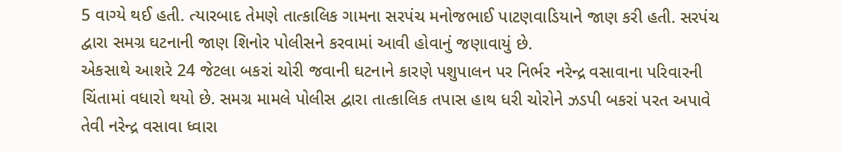5 વાગ્યે થઈ હતી. ત્યારબાદ તેમણે તાત્કાલિક ગામના સરપંચ મનોજભાઈ પાટણવાડિયાને જાણ કરી હતી. સરપંચ દ્વારા સમગ્ર ઘટનાની જાણ શિનોર પોલીસને કરવામાં આવી હોવાનું જણાવાયું છે.
એકસાથે આશરે 24 જેટલા બકરાં ચોરી જવાની ઘટનાને કારણે પશુપાલન પર નિર્ભર નરેન્દ્ર વસાવાના પરિવારની ચિંતામાં વધારો થયો છે. સમગ્ર મામલે પોલીસ દ્વારા તાત્કાલિક તપાસ હાથ ધરી ચોરોને ઝડપી બકરાં પરત અપાવે તેવી નરેન્દ્ર વસાવા ધ્વારા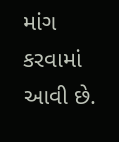માંગ કરવામાં
આવી છે.